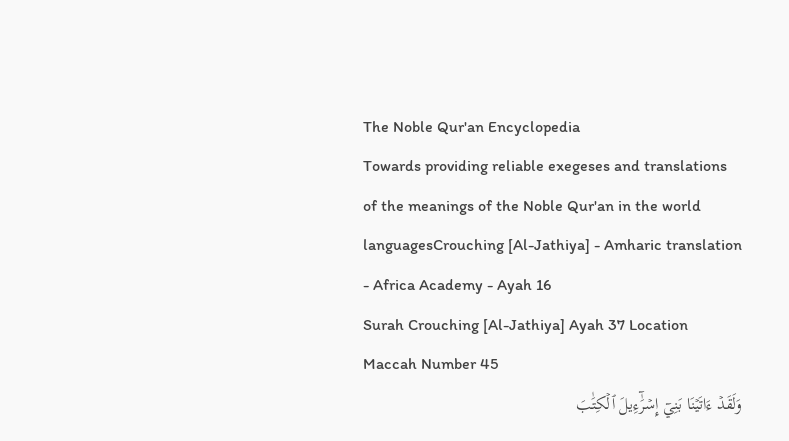The Noble Qur'an Encyclopedia
Towards providing reliable exegeses and translations of the meanings of the Noble Qur'an in the world languagesCrouching [Al-Jathiya] - Amharic translation - Africa Academy - Ayah 16
Surah Crouching [Al-Jathiya] Ayah 37 Location Maccah Number 45
وَلَقَدۡ ءَاتَيۡنَا بَنِيٓ إِسۡرَٰٓءِيلَ ٱلۡكِتَٰبَ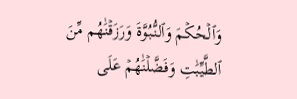وَٱلۡحُكۡمَ وَٱلنُّبُوَّةَ وَرَزَقۡنَٰهُم مِّنَ ٱلطَّيِّبَٰتِ وَفَضَّلۡنَٰهُمۡ عَلَى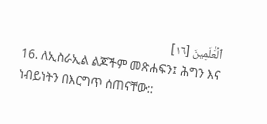ٱلۡعَٰلَمِينَ [١٦]
16. ለኢስራኢል ልጆችም መጽሐፍን፤ ሕግን እና ነብይነትን በእርግጥ ሰጠናቸው::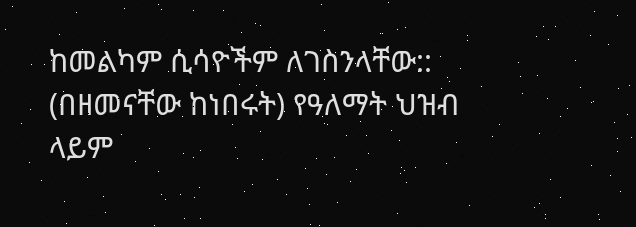ከመልካም ሲሳዮችም ለገስንላቸው:: (በዘመናቸው ከነበሩት) የዓለማት ህዝብ ላይም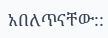አበለጥናቸው::